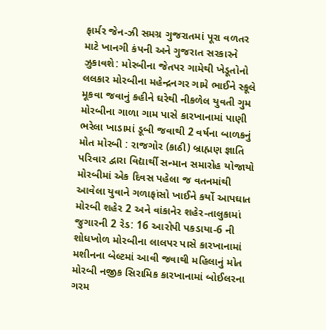ફાર્મર જેન-ઝી સમગ્ર ગુજરાતમાં પૂરા વળતર માટે ખાનગી કંપની અને ગુજરાત સરકારને ઝુકાવશે: મોરબીના જેતપર ગામેથી ખેડૂતોનો લલકાર મોરબીના મહેન્દ્રનગર ગામે ભાઈને સ્કૂલે મૂકવા જવાનું કહીને ઘરેથી નીકળેલ યુવતી ગુમ મોરબીના ગાળા ગામ પાસે કારખાનામાં પાણી ભરેલા ખાડામાં ડૂબી જવાથી 2 વર્ષના બાળકનું મોત મોરબી : રાજગોર (કાઠી) બ્રાહ્મણ જ્ઞાતિ પરિવાર દ્વારા વિદ્યાર્થી સન્માન સમારોહ યોજાયો  મોરબીમાં એક દિવસ પહેલા જ વતનમાંથી આવેલા યુવાને ગળાફાંસો ખાઈને કર્યો આપઘાત મોરબી શહેર 2 અને વાંકાનેર શહેર-તાલુકામાં જુગારની 2 રેડ: 16 આરોપી પકડાયા-6 ની શોધખોળ મોરબીના લાલપર પાસે કારખાનામાં મશીનના બેલ્ટમાં આવી જવાથી મહિલાનું મોત મોરબી નજીક સિરામિક કારખાનામાં બોઈલરના ગરમ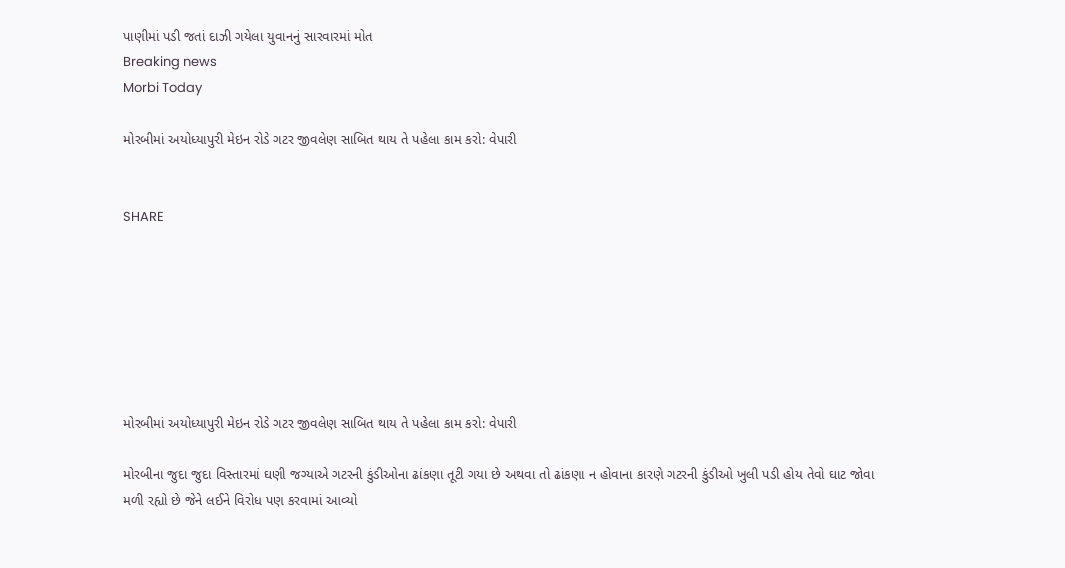પાણીમાં પડી જતાં દાઝી ગયેલા યુવાનનું સારવારમાં મોત
Breaking news
Morbi Today

મોરબીમાં અયોધ્યાપુરી મેઇન રોડે ગટર જીવલેણ સાબિત થાય તે પહેલા કામ કરો: વેપારી


SHARE







મોરબીમાં અયોધ્યાપુરી મેઇન રોડે ગટર જીવલેણ સાબિત થાય તે પહેલા કામ કરો: વેપારી

મોરબીના જુદા જુદા વિસ્તારમાં ઘણી જગ્યાએ ગટરની કુંડીઓના ઢાંકણા તૂટી ગયા છે અથવા તો ઢાંકણા ન હોવાના કારણે ગટરની કુંડીઓ ખુલી પડી હોય તેવો ઘાટ જોવા મળી રહ્યો છે જેને લઈને વિરોધ પણ કરવામાં આવ્યો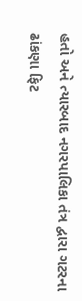હતો અને ત્યારબાદ નગરપાલિકા તંત્ર દ્વારા ગટરના ઢાંકણા ફિટ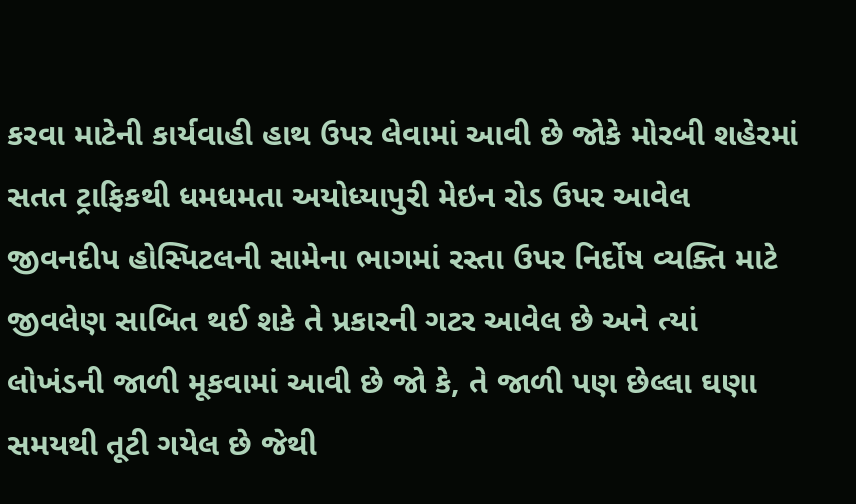કરવા માટેની કાર્યવાહી હાથ ઉપર લેવામાં આવી છે જોકે મોરબી શહેરમાં સતત ટ્રાફિકથી ધમધમતા અયોધ્યાપુરી મેઇન રોડ ઉપર આવેલ જીવનદીપ હોસ્પિટલની સામેના ભાગમાં રસ્તા ઉપર નિર્દોષ વ્યક્તિ માટે જીવલેણ સાબિત થઈ શકે તે પ્રકારની ગટર આવેલ છે અને ત્યાં લોખંડની જાળી મૂકવામાં આવી છે જો કે, તે જાળી પણ છેલ્લા ઘણા સમયથી તૂટી ગયેલ છે જેથી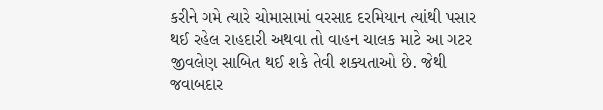કરીને ગમે ત્યારે ચોમાસામાં વરસાદ દરમિયાન ત્યાંથી પસાર થઈ રહેલ રાહદારી અથવા તો વાહન ચાલક માટે આ ગટર જીવલેણ સાબિત થઈ શકે તેવી શક્યતાઓ છે. જેથી જવાબદાર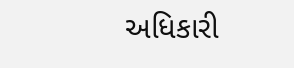અધિકારી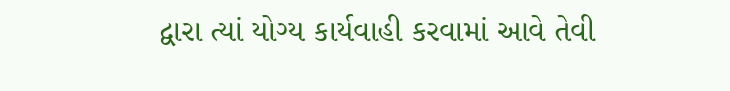દ્વારા ત્યાં યોગ્ય કાર્યવાહી કરવામાં આવે તેવી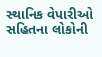સ્થાનિક વેપારીઓ સહિતના લોકોની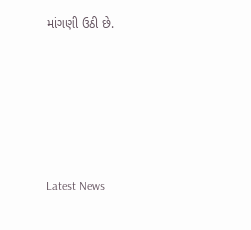માંગણી ઉઠી છે.






Latest News